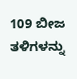109 ಬೀಜ ತಳಿಗಳನ್ನು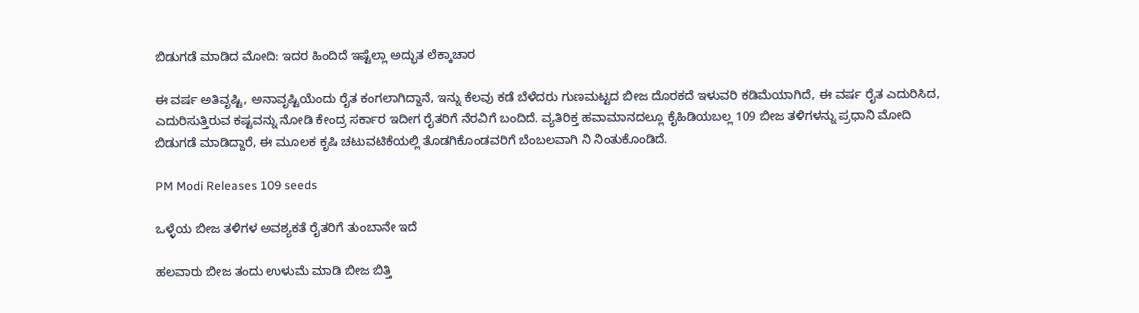ಬಿಡುಗಡೆ ಮಾಡಿದ ಮೋದಿ: ಇದರ ಹಿಂದಿದೆ ಇಷ್ಟೆಲ್ಲಾ ಅದ್ಭುತ ಲೆಕ್ಕಾಚಾರ

ಈ ವರ್ಷ ಅತಿವೃಷ್ಟಿ, ಅನಾವೃಷ್ಟಿಯೆಂದು ರೈತ ಕಂಗಲಾಗಿದ್ದಾನೆ, ಇನ್ನು ಕೆಲವು ಕಡೆ ಬೆಳೆದರು ಗುಣಮಟ್ಟದ ಬೀಜ ದೊರಕದೆ ಇಳುವರಿ ಕಡಿಮೆಯಾಗಿದೆ, ಈ ವರ್ಷ ರೈತ ಎದುರಿಸಿದ, ಎದುರಿಸುತ್ತಿರುವ ಕಷ್ಟವನ್ನು ನೋಡಿ ಕೇಂದ್ರ ಸರ್ಕಾರ ಇದೀಗ ರೈತರಿಗೆ ನೆರವಿಗೆ ಬಂದಿದೆ. ವ್ಯತಿರಿಕ್ತ ಹವಾಮಾನದಲ್ಲೂ ಕೈಹಿಡಿಯಬಲ್ಲ 109 ಬೀಜ ತಳಿಗಳನ್ನು ಪ್ರಧಾನಿ ಮೋದಿ ಬಿಡುಗಡೆ ಮಾಡಿದ್ದಾರೆ, ಈ ಮೂಲಕ ಕೃಷಿ ಚಟುವಟಿಕೆಯಲ್ಲಿ ತೊಡಗಿಕೊಂಡವರಿಗೆ ಬೆಂಬಲವಾಗಿ ನಿ ನಿಂತುಕೊಂಡಿದೆ.

PM Modi Releases 109 seeds

ಒಳ್ಳೆಯ ಬೀಜ ತಳಿಗಳ ಅವಶ್ಯಕತೆ ರೈತರಿಗೆ ತುಂಬಾನೇ ಇದೆ

ಹಲವಾರು ಬೀಜ ತಂದು ಉಳುಮೆ ಮಾಡಿ ಬೀಜ ಬಿತ್ತಿ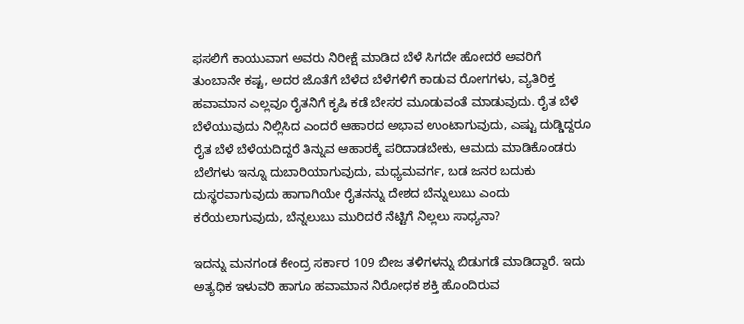ಫಸಲಿಗೆ ಕಾಯುವಾಗ ಅವರು ನಿರೀಕ್ಷೆ ಮಾಡಿದ ಬೆಳೆ ಸಿಗದೇ ಹೋದರೆ ಅವರಿಗೆ ತುಂಬಾನೇ ಕಷ್ಟ, ಅದರ ಜೊತೆಗೆ ಬೆಳೆದ ಬೆಳೆಗಳಿಗೆ ಕಾಡುವ ರೋಗಗಳು, ವ್ಯತಿರಿಕ್ತ ಹವಾಮಾನ ಎಲ್ಲವೂ ರೈತನಿಗೆ ಕೃಷಿ ಕಡೆ ಬೇಸರ ಮೂಡುವಂತೆ ಮಾಡುವುದು. ರೈತ ಬೆಳೆ ಬೆಳೆಯುವುದು ನಿಲ್ಲಿಸಿದ ಎಂದರೆ ಆಹಾರದ ಅಭಾವ ಉಂಟಾಗುವುದು, ಎಷ್ಟು ದುಡ್ಡಿದ್ದರೂ ರೈತ ಬೆಳೆ ಬೆಳೆಯದಿದ್ದರೆ ತಿನ್ನುವ ಆಹಾರಕ್ಕೆ ಪರಿದಾಡಬೇಕು, ಆಮದು ಮಾಡಿಕೊಂಡರು ಬೆಲೆಗಳು ಇನ್ನೂ ದುಬಾರಿಯಾಗುವುದು, ಮಧ್ಯಮವರ್ಗ, ಬಡ ಜನರ ಬದುಕು ದುಸ್ಥರವಾಗುವುದು ಹಾಗಾಗಿಯೇ ರೈತನನ್ನು ದೇಶದ ಬೆನ್ನುಲುಬು ಎಂದು ಕರೆಯಲಾಗುವುದು, ಬೆನ್ನಲುಬು ಮುರಿದರೆ ನೆಟ್ಟಿಗೆ ನಿಲ್ಲಲು ಸಾಧ್ಯನಾ?

ಇದನ್ನು ಮನಗಂಡ ಕೇಂದ್ರ ಸರ್ಕಾರ 109 ಬೀಜ ತಳಿಗಳನ್ನು ಬಿಡುಗಡೆ ಮಾಡಿದ್ದಾರೆ. ಇದು ಅತ್ಯಧಿಕ ಇಳುವರಿ ಹಾಗೂ ಹವಾಮಾನ ನಿರೋಧಕ ಶಕ್ತಿ ಹೊಂದಿರುವ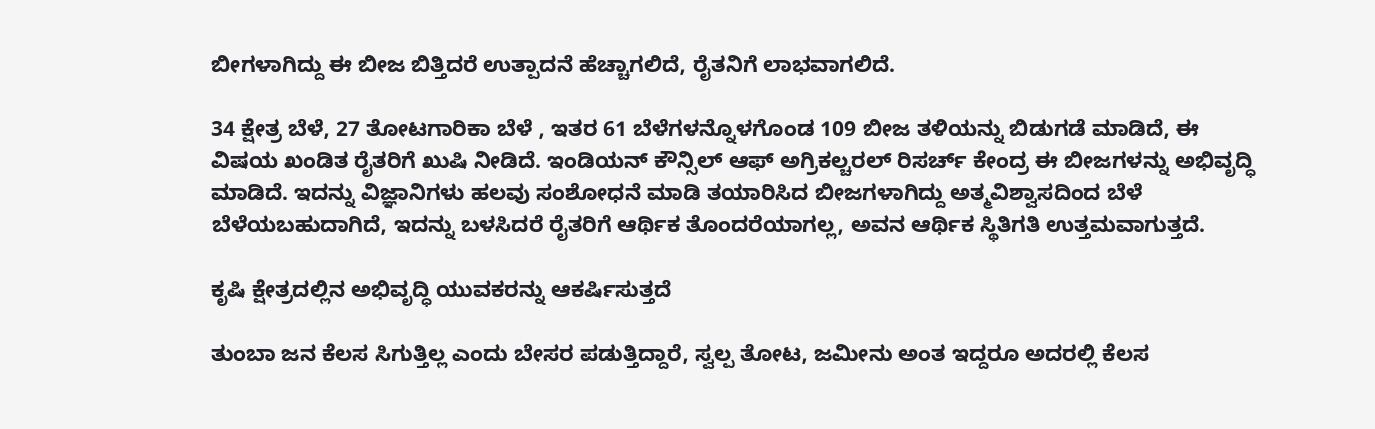ಬೀಗಳಾಗಿದ್ದು ಈ ಬೀಜ ಬಿತ್ತಿದರೆ ಉತ್ಪಾದನೆ ಹೆಚ್ಚಾಗಲಿದೆ, ರೈತನಿಗೆ ಲಾಭವಾಗಲಿದೆ.

34 ಕ್ಷೇತ್ರ ಬೆಳೆ, 27 ತೋಟಗಾರಿಕಾ ಬೆಳೆ , ಇತರ 61 ಬೆಳೆಗಳನ್ನೊಳಗೊಂಡ 109 ಬೀಜ ತಳಿಯನ್ನು ಬಿಡುಗಡೆ ಮಾಡಿದೆ, ಈ ವಿಷಯ ಖಂಡಿತ ರೈತರಿಗೆ ಖುಷಿ ನೀಡಿದೆ. ಇಂಡಿಯನ್ ಕೌನ್ಸಿಲ್ ಆಫ್ ಅಗ್ರಿಕಲ್ಚರಲ್ ರಿಸರ್ಚ್ ಕೇಂದ್ರ ಈ ಬೀಜಗಳನ್ನು ಅಭಿವೃದ್ಧಿ ಮಾಡಿದೆ. ಇದನ್ನು ವಿಜ್ಞಾನಿಗಳು ಹಲವು ಸಂಶೋಧನೆ ಮಾಡಿ ತಯಾರಿಸಿದ ಬೀಜಗಳಾಗಿದ್ದು ಅತ್ಮವಿಶ್ವಾಸದಿಂದ ಬೆಳೆ ಬೆಳೆಯಬಹುದಾಗಿದೆ, ಇದನ್ನು ಬಳಸಿದರೆ ರೈತರಿಗೆ ಆರ್ಥಿಕ ತೊಂದರೆಯಾಗಲ್ಲ, ಅವನ ಆರ್ಥಿಕ ಸ್ಥಿತಿಗತಿ ಉತ್ತಮವಾಗುತ್ತದೆ.

ಕೃಷಿ ಕ್ಷೇತ್ರದಲ್ಲಿನ ಅಭಿವೃದ್ಧಿ ಯುವಕರನ್ನು ಆಕರ್ಷಿಸುತ್ತದೆ

ತುಂಬಾ ಜನ ಕೆಲಸ ಸಿಗುತ್ತಿಲ್ಲ ಎಂದು ಬೇಸರ ಪಡುತ್ತಿದ್ದಾರೆ, ಸ್ವಲ್ಪ ತೋಟ, ಜಮೀನು ಅಂತ ಇದ್ದರೂ ಅದರಲ್ಲಿ ಕೆಲಸ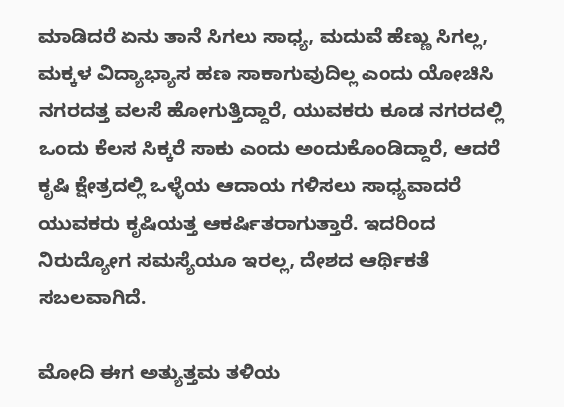ಮಾಡಿದರೆ ಏನು ತಾನೆ ಸಿಗಲು ಸಾಧ್ಯ, ಮದುವೆ ಹೆಣ್ಣು ಸಿಗಲ್ಲ, ಮಕ್ಕಳ ವಿದ್ಯಾಭ್ಯಾಸ ಹಣ ಸಾಕಾಗುವುದಿಲ್ಲ ಎಂದು ಯೋಚಿಸಿ ನಗರದತ್ತ ವಲಸೆ ಹೋಗುತ್ತಿದ್ದಾರೆ, ಯುವಕರು ಕೂಡ ನಗರದಲ್ಲಿ ಒಂದು ಕೆಲಸ ಸಿಕ್ಕರೆ ಸಾಕು ಎಂದು ಅಂದುಕೊಂಡಿದ್ದಾರೆ, ಆದರೆ ಕೃಷಿ ಕ್ಷೇತ್ರದಲ್ಲಿ ಒಳ್ಳೆಯ ಆದಾಯ ಗಳಿಸಲು ಸಾಧ್ಯವಾದರೆ ಯುವಕರು ಕೃಷಿಯತ್ತ ಆಕರ್ಷಿತರಾಗುತ್ತಾರೆ. ಇದರಿಂದ ನಿರುದ್ಯೋಗ ಸಮಸ್ಯೆಯೂ ಇರಲ್ಲ, ದೇಶದ ಆರ್ಥಿಕತೆ ಸಬಲವಾಗಿದೆ.

ಮೋದಿ ಈಗ ಅತ್ಯುತ್ತಮ ತಳಿಯ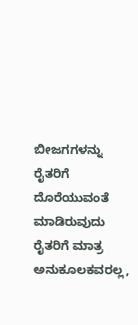ಬೀಜಗಗಳನ್ನು ರೈತರಿಗೆ ದೊರೆಯುವಂತೆ ಮಾಡಿರುವುದು ರೈತರಿಗೆ ಮಾತ್ರ ಅನುಕೂಲಕವರಲ್ಲ,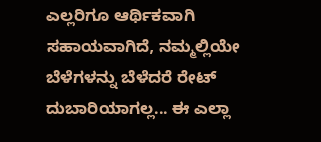ಎಲ್ಲರಿಗೂ ಆರ್ಥಿಕವಾಗಿ ಸಹಾಯವಾಗಿದೆ, ನಮ್ಮಲ್ಲಿಯೇ ಬೆಳೆಗಳನ್ನು ಬೆಳೆದರೆ ರೇಟ್‌ ದುಬಾರಿಯಾಗಲ್ಲ... ಈ ಎಲ್ಲಾ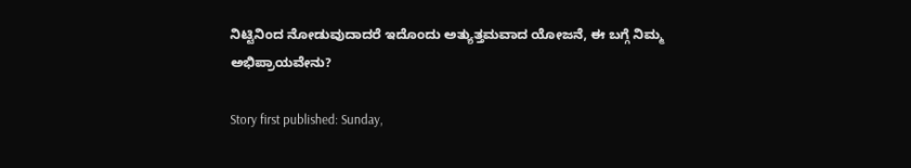ನಿಟ್ಟಿನಿಂದ ನೋಡುವುದಾದರೆ ಇದೊಂದು ಅತ್ಯುತ್ತಮವಾದ ಯೋಜನೆ, ಈ ಬಗ್ಗೆ ನಿಮ್ಮ ಅಭಿಪ್ರಾಯವೇನು?

Story first published: Sunday,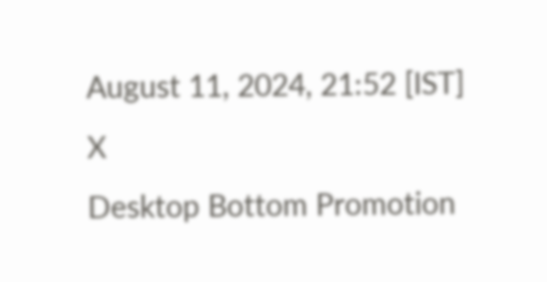August 11, 2024, 21:52 [IST]
X
Desktop Bottom Promotion